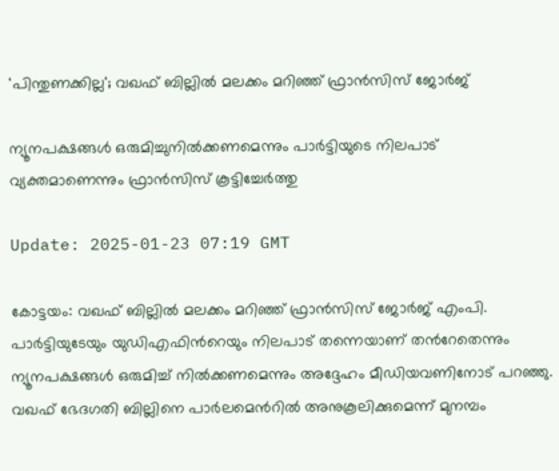'പിന്തുണക്കില്ല'; വഖഫ് ബില്ലില്‍ മലക്കം മറിഞ്ഞ് ഫ്രാന്‍സിസ് ജോര്‍ജ്

ന്യൂനപക്ഷങ്ങള്‍ ഒരുമിച്ചുനില്‍ക്കണമെന്നും പാര്‍ട്ടിയുടെ നിലപാട് വ്യക്തമാണെന്നും ഫ്രാന്‍സിസ് കൂട്ടിച്ചേര്‍ത്തു

Update: 2025-01-23 07:19 GMT

കോട്ടയം: വഖഫ് ബില്ലിൽ മലക്കം മറിഞ്ഞ് ഫ്രാൻസിസ് ജോർജ് എംപി. പാർട്ടിയുടേയും യുഡിഎഫിന്‍റെയും നിലപാട് തന്നെയാണ് തന്‍റേതെന്നും ന്യൂനപക്ഷങ്ങൾ ഒരുമിച്ച് നിൽക്കണമെന്നും അദ്ദേഹം മീഡിയവണിനോട് പറഞ്ഞു. വഖഫ് ഭേദഗതി ബില്ലിനെ പാര്‍ലമെന്‍റില്‍ അനുകൂലിക്കുമെന്ന് മുനമ്പം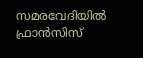സമരവേദിയിൽ ഫ്രാൻസിസ്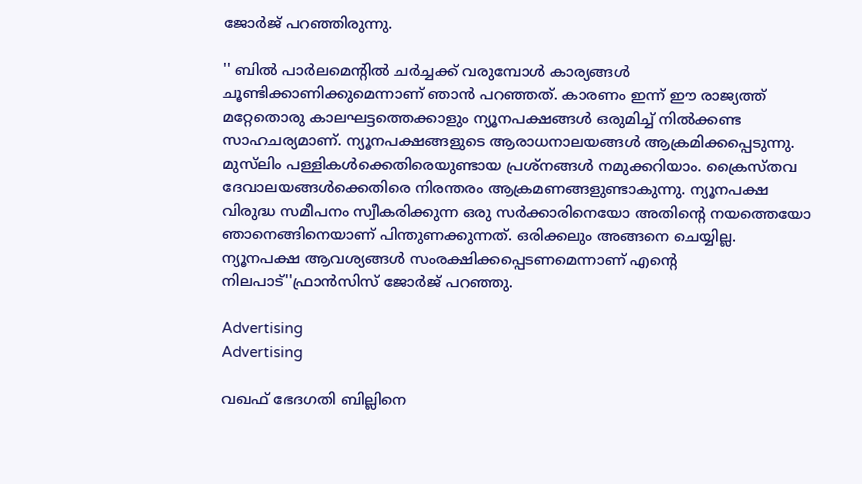ജോർജ് പറഞ്ഞിരുന്നു.

'' ബില്‍ പാര്‍ലമെന്‍റില്‍ ചര്‍ച്ചക്ക് വരുമ്പോള്‍ കാര്യങ്ങള്‍ ചൂണ്ടിക്കാണിക്കുമെന്നാണ് ഞാന്‍ പറഞ്ഞത്. കാരണം ഇന്ന് ഈ രാജ്യത്ത് മറ്റേതൊരു കാലഘട്ടത്തെക്കാളും ന്യൂനപക്ഷങ്ങള്‍ ഒരുമിച്ച് നില്‍ക്കണ്ട സാഹചര്യമാണ്. ന്യൂനപക്ഷങ്ങളുടെ ആരാധനാലയങ്ങള്‍ ആക്രമിക്കപ്പെടുന്നു. മുസ്‍ലിം പള്ളികള്‍ക്കെതിരെയുണ്ടായ പ്രശ്നങ്ങള്‍ നമുക്കറിയാം. ക്രൈസ്തവ ദേവാലയങ്ങള്‍ക്കെതിരെ നിരന്തരം ആക്രമണങ്ങളുണ്ടാകുന്നു. ന്യൂനപക്ഷ വിരുദ്ധ സമീപനം സ്വീകരിക്കുന്ന ഒരു സര്‍ക്കാരിനെയോ അതിന്‍റെ നയത്തെയോ ഞാനെങ്ങിനെയാണ് പിന്തുണക്കുന്നത്. ഒരിക്കലും അങ്ങനെ ചെയ്യില്ല. ന്യൂനപക്ഷ ആവശ്യങ്ങള്‍ സംരക്ഷിക്കപ്പെടണമെന്നാണ് എന്‍റെ നിലപാട്''ഫ്രാന്‍സിസ് ജോര്‍ജ് പറഞ്ഞു.

Advertising
Advertising

വഖഫ് ഭേദഗതി ബില്ലിനെ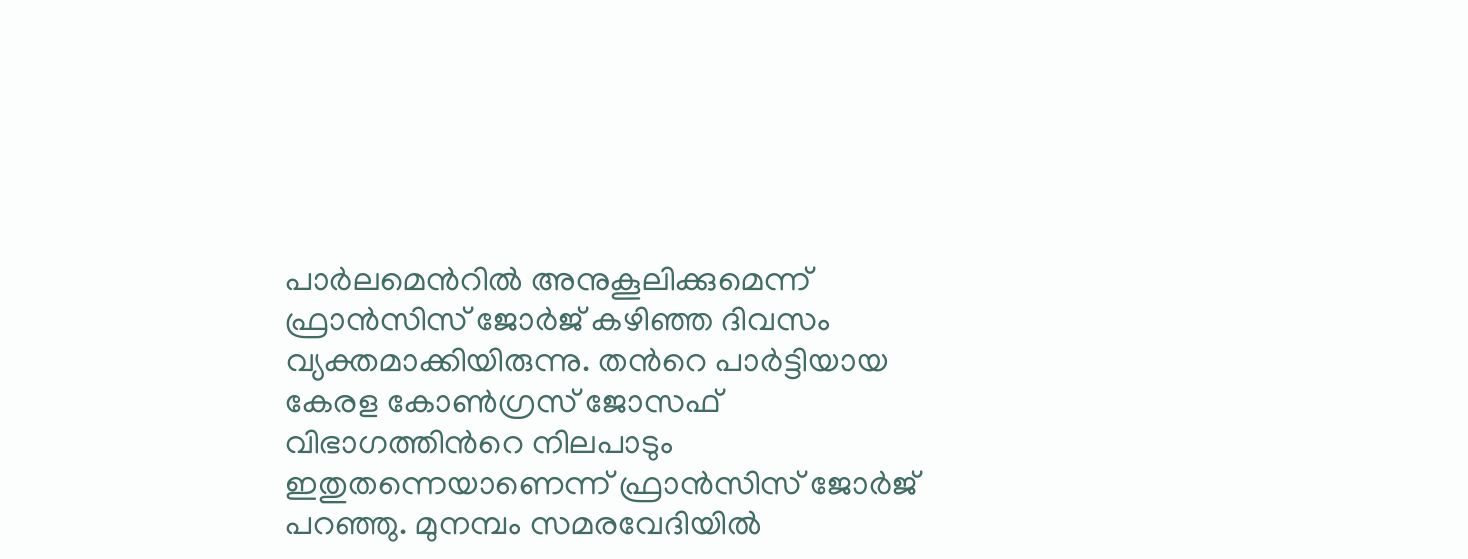പാര്‍ലമെന്‍റില്‍ അനുകൂലിക്കുമെന്ന് ഫ്രാന്‍സിസ് ജോര്‍ജ് കഴിഞ്ഞ ദിവസം വ്യക്തമാക്കിയിരുന്നു. തന്‍റെ പാര്‍ട്ടിയായ കേരള കോണ്‍ഗ്രസ് ജോസഫ് വിഭാഗത്തിന്‍റെ നിലപാടും ഇതുതന്നെയാണെന്ന് ഫ്രാന്‍സിസ് ജോര്‍ജ് പറഞ്ഞു. മുനമ്പം സമരവേദിയിൽ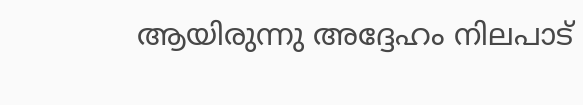ആയിരുന്നു അദ്ദേഹം നിലപാട്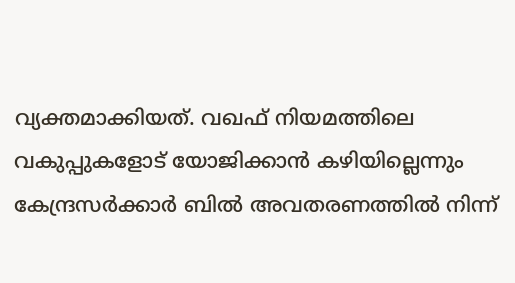വ്യക്തമാക്കിയത്. വഖഫ് നിയമത്തിലെ വകുപ്പുകളോട് യോജിക്കാന്‍ കഴിയില്ലെന്നും കേന്ദ്രസര്‍ക്കാര്‍ ബിൽ അവതരണത്തില്‍ നിന്ന്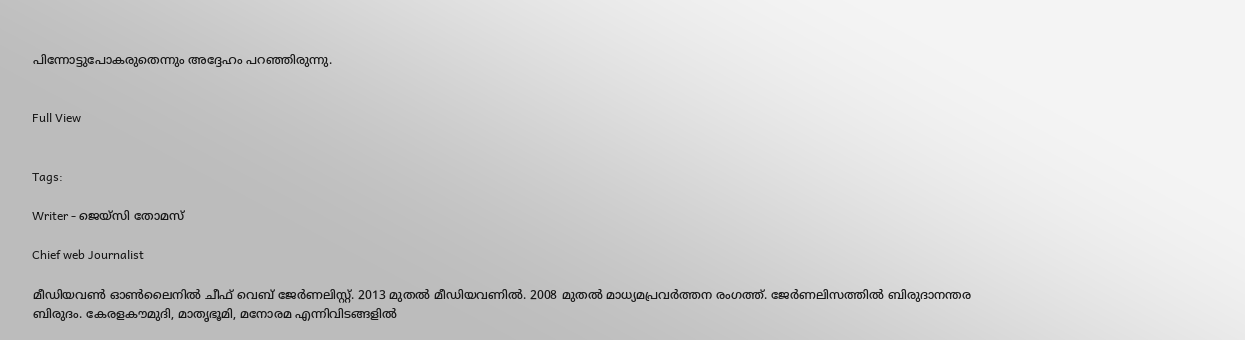പിന്നോട്ടുപോകരുതെന്നും അദ്ദേഹം പറഞ്ഞിരുന്നു.


Full View


Tags:

Writer - ജെയ്സി തോമസ്

Chief web Journalist

മീഡിയവൺ ഓൺലൈനിൽ ചീഫ് വെബ് ജേർണലിസ്റ്റ്. 2013 മുതൽ മീഡിയവണിൽ. 2008 മുതൽ മാധ്യമപ്രവർത്തന രംഗത്ത്. ജേർണലിസത്തിൽ ബിരുദാനന്തര ബിരുദം. കേരളകൗമുദി, മാതൃഭൂമി, മനോരമ എന്നിവിടങ്ങളിൽ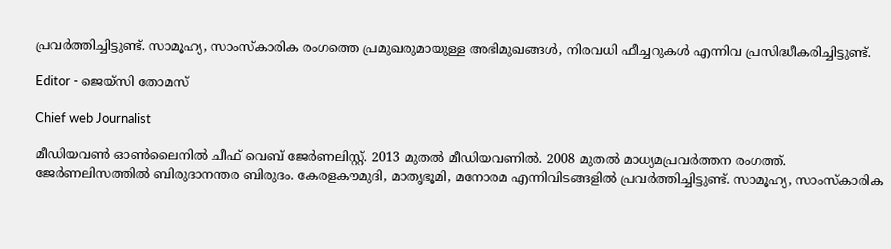പ്രവർത്തിച്ചിട്ടുണ്ട്. സാമൂഹ്യ, സാംസ്‌കാരിക രംഗത്തെ പ്രമുഖരുമായുള്ള അഭിമുഖങ്ങൾ, നിരവധി ഫീച്ചറുകൾ എന്നിവ പ്രസിദ്ധീകരിച്ചിട്ടുണ്ട്.

Editor - ജെയ്സി തോമസ്

Chief web Journalist

മീഡിയവൺ ഓൺലൈനിൽ ചീഫ് വെബ് ജേർണലിസ്റ്റ്. 2013 മുതൽ മീഡിയവണിൽ. 2008 മുതൽ മാധ്യമപ്രവർത്തന രംഗത്ത്. ജേർണലിസത്തിൽ ബിരുദാനന്തര ബിരുദം. കേരളകൗമുദി, മാതൃഭൂമി, മനോരമ എന്നിവിടങ്ങളിൽ പ്രവർത്തിച്ചിട്ടുണ്ട്. സാമൂഹ്യ, സാംസ്‌കാരിക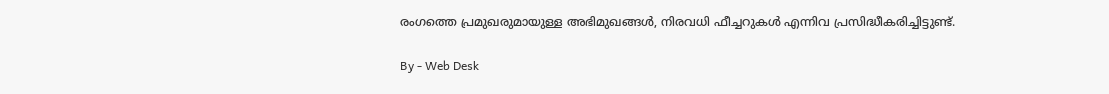രംഗത്തെ പ്രമുഖരുമായുള്ള അഭിമുഖങ്ങൾ, നിരവധി ഫീച്ചറുകൾ എന്നിവ പ്രസിദ്ധീകരിച്ചിട്ടുണ്ട്.

By - Web Desk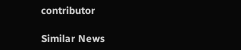contributor

Similar News